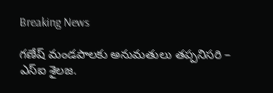Breaking News

గణేష్ మండపాలకు అనుమతులు తప్పనిసరి – ఎస్ఐ శైలజ.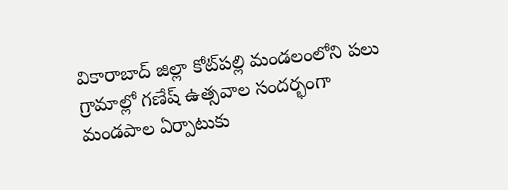వికారాబాద్ జిల్లా కోట్‌పల్లి మండలంలోని పలు గ్రామాల్లో గణేష్ ఉత్సవాల సందర్భంగా మండపాల ఏర్పాటుకు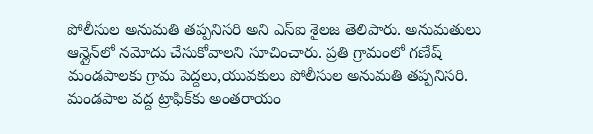పోలీసుల అనుమతి తప్పనిసరి అని ఎస్ఐ శైలజ తెలిపారు. అనుమతులు ఆన్లైన్‌లో నమోదు చేసుకోవాలని సూచించారు. ప్రతి గ్రామంలో గణేష్ మండపాలకు గ్రామ పెద్దలు,యువకులు పోలీసుల అనుమతి తప్పనిసరి. మండపాల వద్ద ట్రాఫిక్‌కు అంతరాయం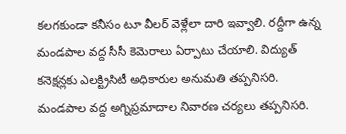కలగకుండా కనీసం టూ వీలర్ వెళ్లేలా దారి ఇవ్వాలి. రద్దీగా ఉన్న మండపాల వద్ద సీసీ కెమెరాలు ఏర్పాటు చేయాలి. విద్యుత్ కనెక్షన్లకు ఎలక్ట్రిసిటీ అధికారుల అనుమతి తప్పనిసరి. మండపాల వద్ద అగ్నిప్రమాదాల నివారణ చర్యలు తప్పనిసరి.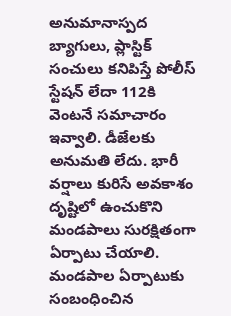అనుమానాస్పద బ్యాగులు, ప్లాస్టిక్ సంచులు కనిపిస్తే పోలీస్ స్టేషన్ లేదా 112కి వెంటనే సమాచారం ఇవ్వాలి. డీజేలకు అనుమతి లేదు. భారీ వర్షాలు కురిసే అవకాశం దృష్టిలో ఉంచుకొని మండపాలు సురక్షితంగా ఏర్పాటు చేయాలి. మండపాల ఏర్పాటుకు సంబంధించిన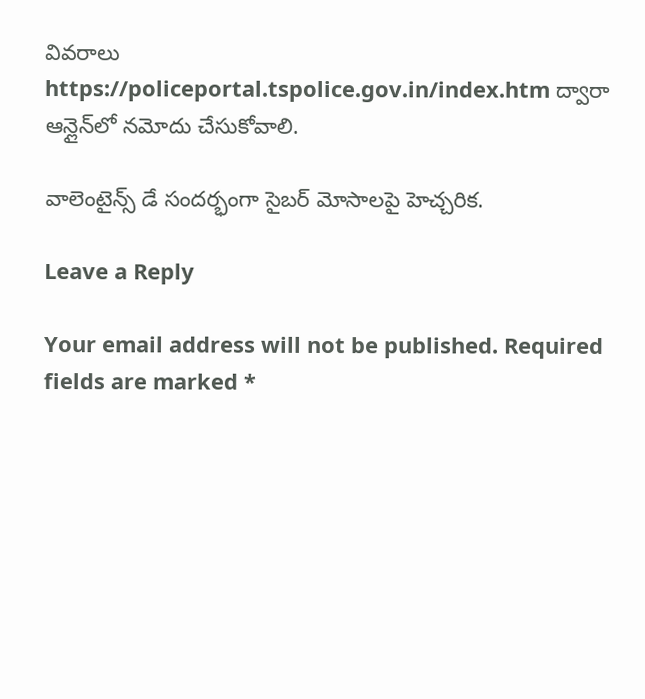వివరాలు https://policeportal.tspolice.gov.in/index.htm ద్వారా ఆన్లైన్‌లో నమోదు చేసుకోవాలి.

వాలెంటైన్స్ డే సందర్భంగా సైబర్ మోసాలపై హెచ్చరిక.

Leave a Reply

Your email address will not be published. Required fields are marked *